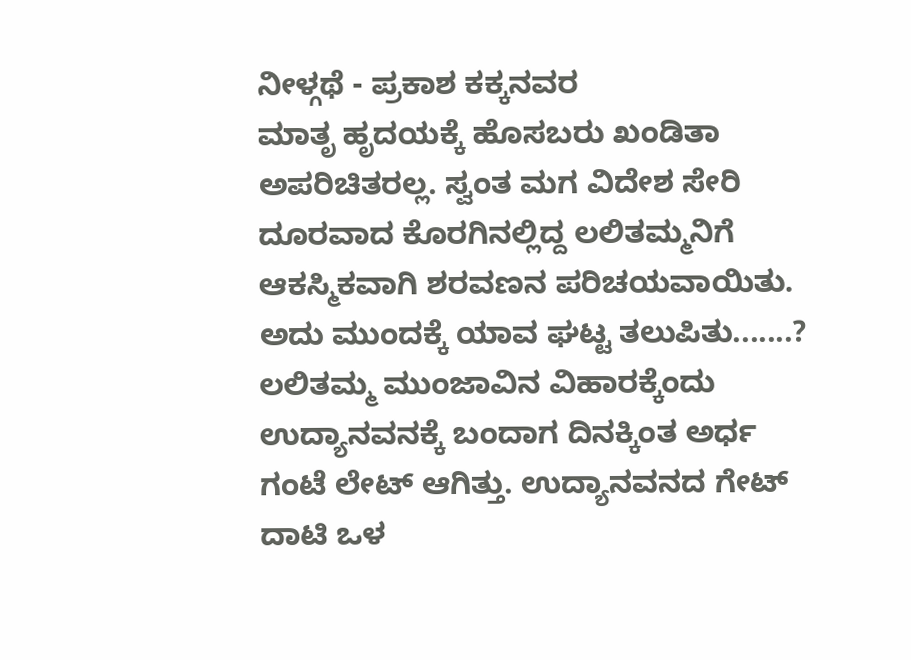ನೀಳ್ಗಥೆ - ಪ್ರಕಾಶ ಕಕ್ಕನವರ
ಮಾತೃ ಹೃದಯಕ್ಕೆ ಹೊಸಬರು ಖಂಡಿತಾ ಅಪರಿಚಿತರಲ್ಲ. ಸ್ವಂತ ಮಗ ವಿದೇಶ ಸೇರಿ ದೂರವಾದ ಕೊರಗಿನಲ್ಲಿದ್ದ ಲಲಿತಮ್ಮನಿಗೆ ಆಕಸ್ಮಿಕವಾಗಿ ಶರವಣನ ಪರಿಚಯವಾಯಿತು. ಅದು ಮುಂದಕ್ಕೆ ಯಾವ ಘಟ್ಟ ತಲುಪಿತು.......?
ಲಲಿತಮ್ಮ ಮುಂಜಾವಿನ ವಿಹಾರಕ್ಕೆಂದು ಉದ್ಯಾನವನಕ್ಕೆ ಬಂದಾಗ ದಿನಕ್ಕಿಂತ ಅರ್ಧ ಗಂಟೆ ಲೇಟ್ ಆಗಿತ್ತು. ಉದ್ಯಾನವನದ ಗೇಟ್ ದಾಟಿ ಒಳ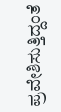ಪ್ರವೇಶಿಸುತ್ತಿದ್ದಂತೆ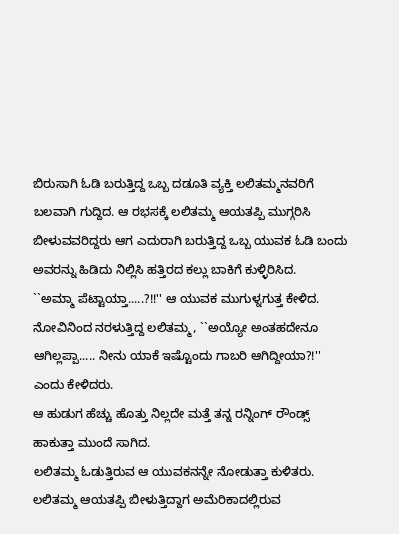ಬಿರುಸಾಗಿ ಓಡಿ ಬರುತ್ತಿದ್ದ ಒಬ್ಬ ದಡೂತಿ ವ್ಯಕ್ತಿ ಲಲಿತಮ್ಮನವರಿಗೆ ಬಲವಾಗಿ ಗುದ್ದಿದ. ಆ ರಭಸಕ್ಕೆ ಲಲಿತಮ್ಮ ಆಯತಪ್ಪಿ ಮುಗ್ಗರಿಸಿ ಬೀಳುವವರಿದ್ದರು ಆಗ ಎದುರಾಗಿ ಬರುತ್ತಿದ್ದ ಒಬ್ಬ ಯುವಕ ಓಡಿ ಬಂದು ಅವರನ್ನು ಹಿಡಿದು ನಿಲ್ಲಿಸಿ ಹತ್ತಿರದ ಕಲ್ಲು ಬಾಕಿಗೆ ಕುಳ್ಳಿರಿಸಿದ.
``ಅಮ್ಮಾ ಪೆಟ್ಟಾಯ್ತಾ.....?!!'' ಆ ಯುವಕ ಮುಗುಳ್ನಗುತ್ತ ಕೇಳಿದ.
ನೋವಿನಿಂದ ನರಳುತ್ತಿದ್ದ ಲಲಿತಮ್ಮ, ``ಅಯ್ಯೋ ಅಂತಹದೇನೂ ಆಗಿಲ್ಲಪ್ಪಾ..... ನೀನು ಯಾಕೆ ಇಷ್ಟೊಂದು ಗಾಬರಿ ಆಗಿದ್ದೀಯಾ?!'' ಎಂದು ಕೇಳಿದರು.
ಆ ಹುಡುಗ ಹೆಚ್ಚು ಹೊತ್ತು ನಿಲ್ಲದೇ ಮತ್ತೆ ತನ್ನ ರನ್ನಿಂಗ್ ರೌಂಡ್ಸ್ ಹಾಕುತ್ತಾ ಮುಂದೆ ಸಾಗಿದ.
ಲಲಿತಮ್ಮ ಓಡುತ್ತಿರುವ ಆ ಯುವಕನನ್ನೇ ನೋಡುತ್ತಾ ಕುಳಿತರು. ಲಲಿತಮ್ಮ ಆಯತಪ್ಪಿ ಬೀಳುತ್ತಿದ್ದಾಗ ಅಮೆರಿಕಾದಲ್ಲಿರುವ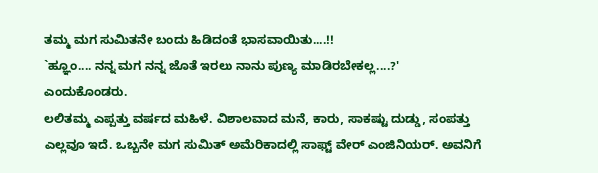ತಮ್ಮ ಮಗ ಸುಮಿತನೇ ಬಂದು ಹಿಡಿದಂತೆ ಭಾಸವಾಯಿತು....!!
`ಹ್ಞೂಂ.... ನನ್ನ ಮಗ ನನ್ನ ಜೊತೆ ಇರಲು ನಾನು ಪುಣ್ಯ ಮಾಡಿರಬೇಕಲ್ಲ....?' ಎಂದುಕೊಂಡರು.
ಲಲಿತಮ್ಮ ಎಪ್ಪತ್ತು ವರ್ಷದ ಮಹಿಳೆ. ವಿಶಾಲವಾದ ಮನೆ, ಕಾರು, ಸಾಕಷ್ಟು ದುಡ್ಡು, ಸಂಪತ್ತು ಎಲ್ಲವೂ ಇದೆ. ಒಬ್ಬನೇ ಮಗ ಸುಮಿತ್ ಅಮೆರಿಕಾದಲ್ಲಿ ಸಾಫ್ಟ್ ವೇರ್ ಎಂಜಿನಿಯರ್. ಅವನಿಗೆ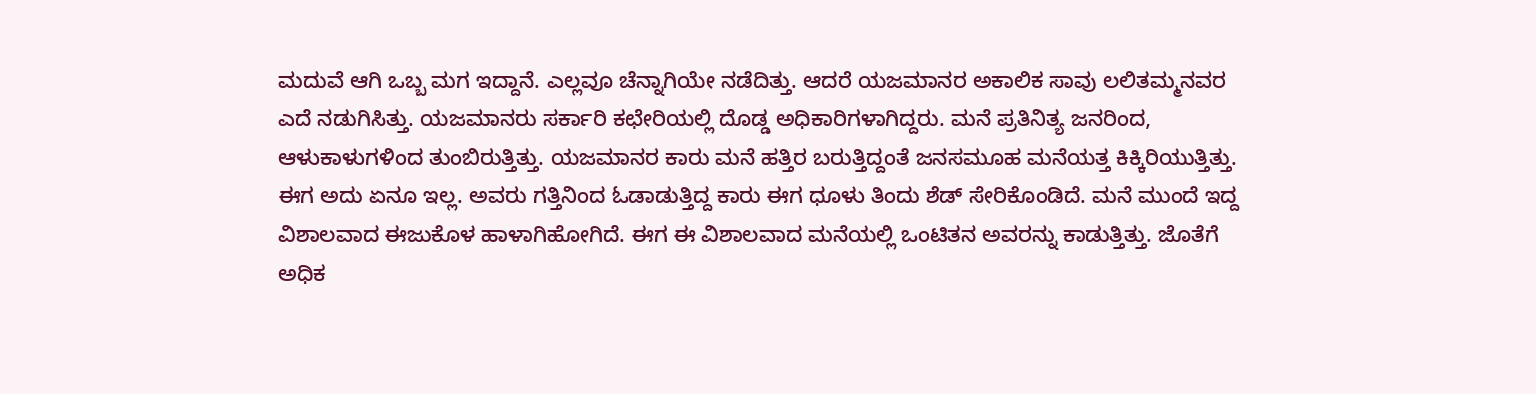ಮದುವೆ ಆಗಿ ಒಬ್ಬ ಮಗ ಇದ್ದಾನೆ. ಎಲ್ಲವೂ ಚೆನ್ನಾಗಿಯೇ ನಡೆದಿತ್ತು. ಆದರೆ ಯಜಮಾನರ ಅಕಾಲಿಕ ಸಾವು ಲಲಿತಮ್ಮನವರ ಎದೆ ನಡುಗಿಸಿತ್ತು. ಯಜಮಾನರು ಸರ್ಕಾರಿ ಕಛೇರಿಯಲ್ಲಿ ದೊಡ್ಡ ಅಧಿಕಾರಿಗಳಾಗಿದ್ದರು. ಮನೆ ಪ್ರತಿನಿತ್ಯ ಜನರಿಂದ, ಆಳುಕಾಳುಗಳಿಂದ ತುಂಬಿರುತ್ತಿತ್ತು. ಯಜಮಾನರ ಕಾರು ಮನೆ ಹತ್ತಿರ ಬರುತ್ತಿದ್ದಂತೆ ಜನಸಮೂಹ ಮನೆಯತ್ತ ಕಿಕ್ಕಿರಿಯುತ್ತಿತ್ತು. ಈಗ ಅದು ಏನೂ ಇಲ್ಲ. ಅವರು ಗತ್ತಿನಿಂದ ಓಡಾಡುತ್ತಿದ್ದ ಕಾರು ಈಗ ಧೂಳು ತಿಂದು ಶೆಡ್ ಸೇರಿಕೊಂಡಿದೆ. ಮನೆ ಮುಂದೆ ಇದ್ದ ವಿಶಾಲವಾದ ಈಜುಕೊಳ ಹಾಳಾಗಿಹೋಗಿದೆ. ಈಗ ಈ ವಿಶಾಲವಾದ ಮನೆಯಲ್ಲಿ ಒಂಟಿತನ ಅವರನ್ನು ಕಾಡುತ್ತಿತ್ತು. ಜೊತೆಗೆ ಅಧಿಕ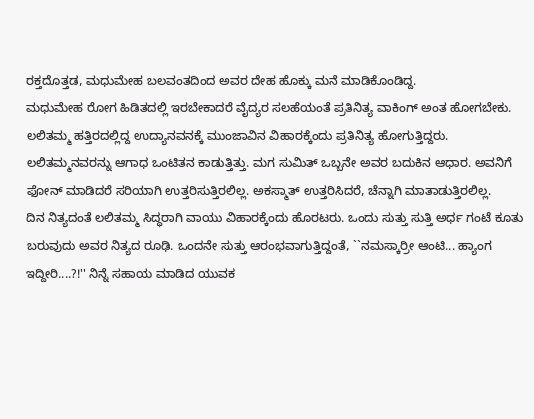ರಕ್ತದೊತ್ತಡ, ಮಧುಮೇಹ ಬಲವಂತದಿಂದ ಅವರ ದೇಹ ಹೊಕ್ಕು ಮನೆ ಮಾಡಿಕೊಂಡಿದ್ದ.
ಮಧುಮೇಹ ರೋಗ ಹಿಡಿತದಲ್ಲಿ ಇರಬೇಕಾದರೆ ವೈದ್ಯರ ಸಲಹೆಯಂತೆ ಪ್ರತಿನಿತ್ಯ ವಾಕಿಂಗ್ ಅಂತ ಹೋಗಬೇಕು. ಲಲಿತಮ್ಮ ಹತ್ತಿರದಲ್ಲಿದ್ದ ಉದ್ಯಾನವನಕ್ಕೆ ಮುಂಜಾವಿನ ವಿಹಾರಕ್ಕೆಂದು ಪ್ರತಿನಿತ್ಯ ಹೋಗುತ್ತಿದ್ದರು.
ಲಲಿತಮ್ಮನವರನ್ನು ಆಗಾಧ ಒಂಟಿತನ ಕಾಡುತ್ತಿತ್ತು. ಮಗ ಸುಮಿತ್ ಒಬ್ಬನೇ ಅವರ ಬದುಕಿನ ಆಧಾರ. ಅವನಿಗೆ ಫೋನ್ ಮಾಡಿದರೆ ಸರಿಯಾಗಿ ಉತ್ತರಿಸುತ್ತಿರಲಿಲ್ಲ. ಅಕಸ್ಮಾತ್ ಉತ್ತರಿಸಿದರೆ, ಚೆನ್ನಾಗಿ ಮಾತಾಡುತ್ತಿರಲಿಲ್ಲ.
ದಿನ ನಿತ್ಯದಂತೆ ಲಲಿತಮ್ಮ ಸಿದ್ಧರಾಗಿ ವಾಯು ವಿಹಾರಕ್ಕೆಂದು ಹೊರಟರು. ಒಂದು ಸುತ್ತು ಸುತ್ತಿ ಅರ್ಧ ಗಂಟೆ ಕೂತು ಬರುವುದು ಅವರ ನಿತ್ಯದ ರೂಢಿ. ಒಂದನೇ ಸುತ್ತು ಆರಂಭವಾಗುತ್ತಿದ್ದಂತೆ, ``ನಮಸ್ಕಾರ್ರೀ ಆಂಟಿ... ಹ್ಯಾಂಗ ಇದ್ದೀರಿ....?!'' ನಿನ್ನೆ ಸಹಾಯ ಮಾಡಿದ ಯುವಕ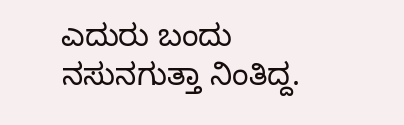ಎದುರು ಬಂದು ನಸುನಗುತ್ತಾ ನಿಂತಿದ್ದ.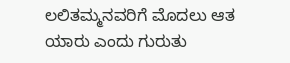ಲಲಿತಮ್ಮನವರಿಗೆ ಮೊದಲು ಆತ ಯಾರು ಎಂದು ಗುರುತು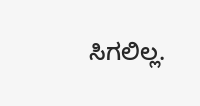ಸಿಗಲಿಲ್ಲ.